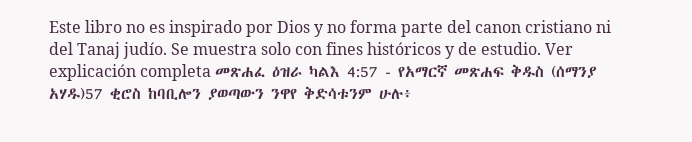Este libro no es inspirado por Dios y no forma parte del canon cristiano ni del Tanaj judío. Se muestra solo con fines históricos y de estudio. Ver explicación completa መጽሐፈ ዕዝራ ካልእ 4:57 - የአማርኛ መጽሐፍ ቅዱስ (ሰማንያ አሃዱ)57 ቂሮስ ከባቢሎን ያወጣውን ንዋየ ቅድሳቱንም ሁሉ፥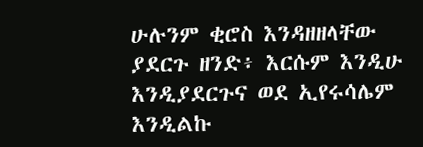ሁሉንም ቂሮስ እንዳዘዘላቸው ያደርጉ ዘንድ፥ እርሱም እንዲሁ እንዲያደርጉና ወደ ኢየሩሳሌም እንዲልኩ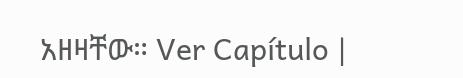አዘዛቸው። Ver Capítulo |